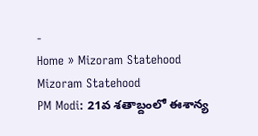-
Home » Mizoram Statehood
Mizoram Statehood
PM Modi: 21వ శతాబ్దంలో ఈశాన్య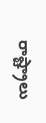రాష్ట్రాలు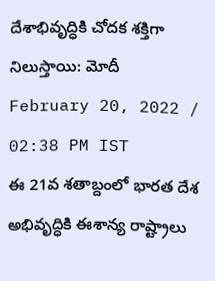దేశాభివృద్ధికి చోదక శక్తిగా నిలుస్తాయి: మోదీ
February 20, 2022 / 02:38 PM IST
ఈ 21వ శతాబ్దంలో భారత దేశ అభివృద్ధికి ఈశాన్య రాష్ట్రాలు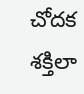చోదక శక్తిలా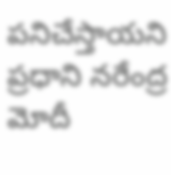పనిచేస్తాయని ప్రధాని నరేంద్ర మోదీ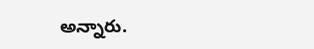అన్నారు.